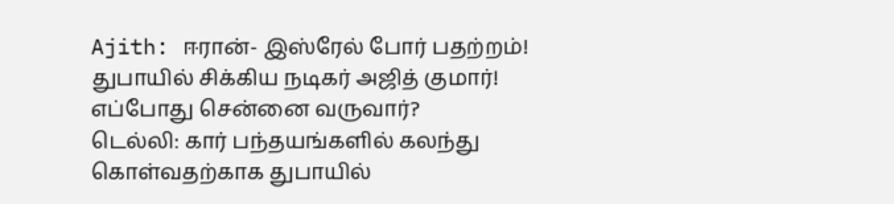Ajith: ஈரான்- இஸ்ரேல் போர் பதற்றம்! துபாயில் சிக்கிய நடிகர் அஜித் குமார்! எப்போது சென்னை வருவார்?
டெல்லி: கார் பந்தயங்களில் கலந்து கொள்வதற்காக துபாயில்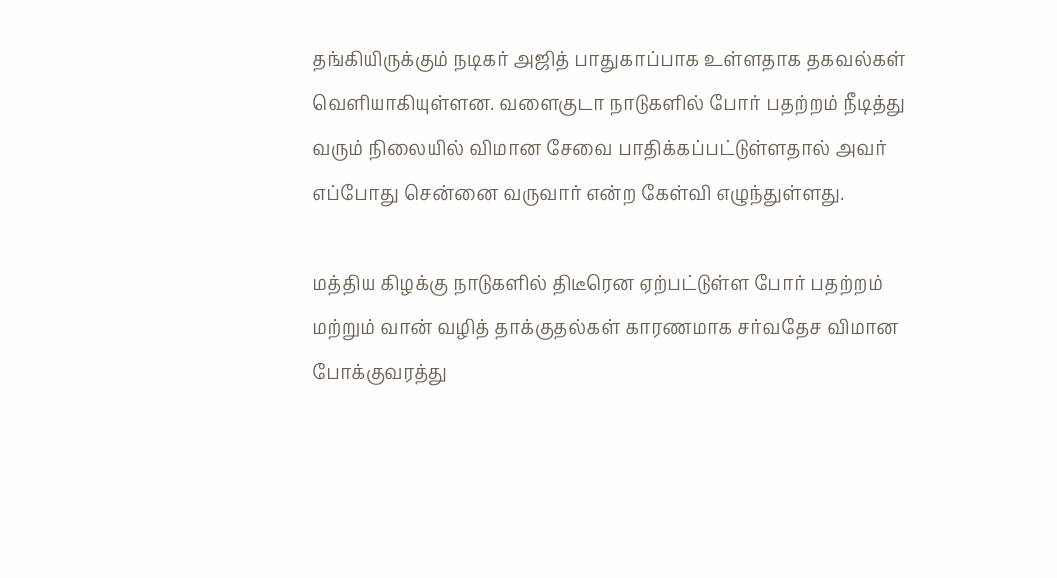தங்கியிருக்கும் நடிகர் அஜித் பாதுகாப்பாக உள்ளதாக தகவல்கள் வெளியாகியுள்ளன. வளைகுடா நாடுகளில் போர் பதற்றம் நீடித்து வரும் நிலையில் விமான சேவை பாதிக்கப்பட்டுள்ளதால் அவர் எப்போது சென்னை வருவார் என்ற கேள்வி எழுந்துள்ளது.

மத்திய கிழக்கு நாடுகளில் திடீரென ஏற்பட்டுள்ள போர் பதற்றம் மற்றும் வான் வழித் தாக்குதல்கள் காரணமாக சர்வதேச விமான போக்குவரத்து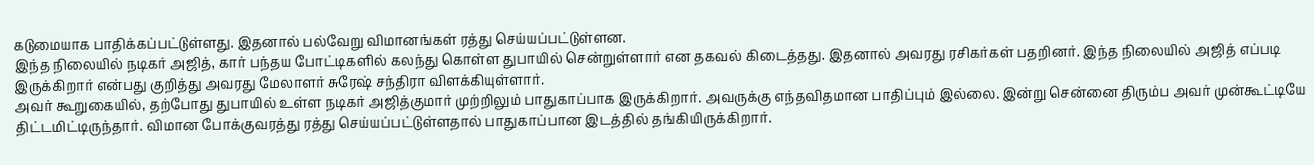கடுமையாக பாதிக்கப்பட்டுள்ளது. இதனால் பல்வேறு விமானங்கள் ரத்து செய்யப்பட்டுள்ளன.
இந்த நிலையில் நடிகர் அஜித், கார் பந்தய போட்டிகளில் கலந்து கொள்ள துபாயில் சென்றுள்ளார் என தகவல் கிடைத்தது. இதனால் அவரது ரசிகர்கள் பதறினர். இந்த நிலையில் அஜித் எப்படி இருக்கிறார் என்பது குறித்து அவரது மேலாளர் சுரேஷ் சந்திரா விளக்கியுள்ளார்.
அவர் கூறுகையில், தற்போது துபாயில் உள்ள நடிகர் அஜித்குமார் முற்றிலும் பாதுகாப்பாக இருக்கிறார். அவருக்கு எந்தவிதமான பாதிப்பும் இல்லை. இன்று சென்னை திரும்ப அவர் முன்கூட்டியே திட்டமிட்டிருந்தார். விமான போக்குவரத்து ரத்து செய்யப்பட்டுள்ளதால் பாதுகாப்பான இடத்தில் தங்கியிருக்கிறார்.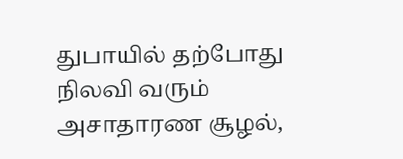துபாயில் தற்போது நிலவி வரும் அசாதாரண சூழல்,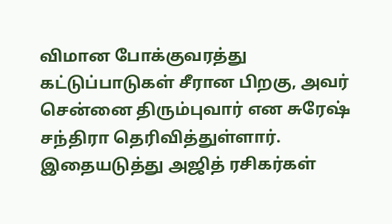விமான போக்குவரத்து கட்டுப்பாடுகள் சீரான பிறகு, அவர் சென்னை திரும்புவார் என சுரேஷ் சந்திரா தெரிவித்துள்ளார். இதையடுத்து அஜித் ரசிகர்கள்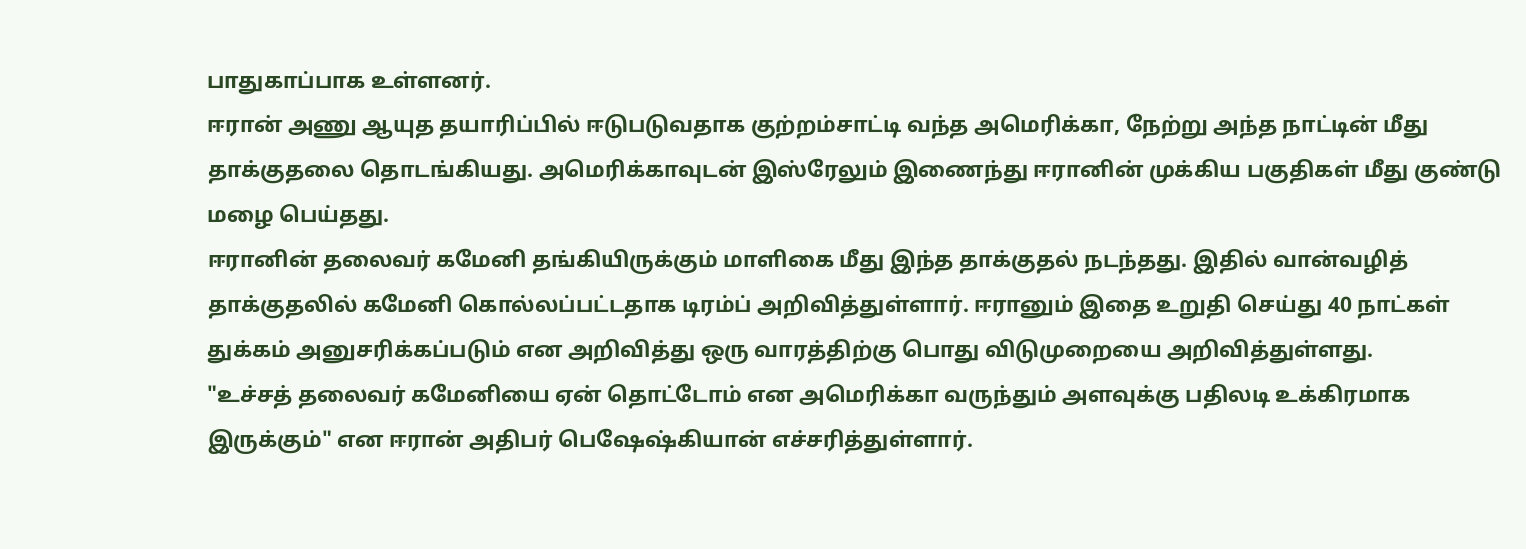பாதுகாப்பாக உள்ளனர்.
ஈரான் அணு ஆயுத தயாரிப்பில் ஈடுபடுவதாக குற்றம்சாட்டி வந்த அமெரிக்கா, நேற்று அந்த நாட்டின் மீது தாக்குதலை தொடங்கியது. அமெரிக்காவுடன் இஸ்ரேலும் இணைந்து ஈரானின் முக்கிய பகுதிகள் மீது குண்டு மழை பெய்தது.
ஈரானின் தலைவர் கமேனி தங்கியிருக்கும் மாளிகை மீது இந்த தாக்குதல் நடந்தது. இதில் வான்வழித் தாக்குதலில் கமேனி கொல்லப்பட்டதாக டிரம்ப் அறிவித்துள்ளார். ஈரானும் இதை உறுதி செய்து 40 நாட்கள் துக்கம் அனுசரிக்கப்படும் என அறிவித்து ஒரு வாரத்திற்கு பொது விடுமுறையை அறிவித்துள்ளது.
"உச்சத் தலைவர் கமேனியை ஏன் தொட்டோம் என அமெரிக்கா வருந்தும் அளவுக்கு பதிலடி உக்கிரமாக இருக்கும்" என ஈரான் அதிபர் பெஷேஷ்கியான் எச்சரித்துள்ளார்.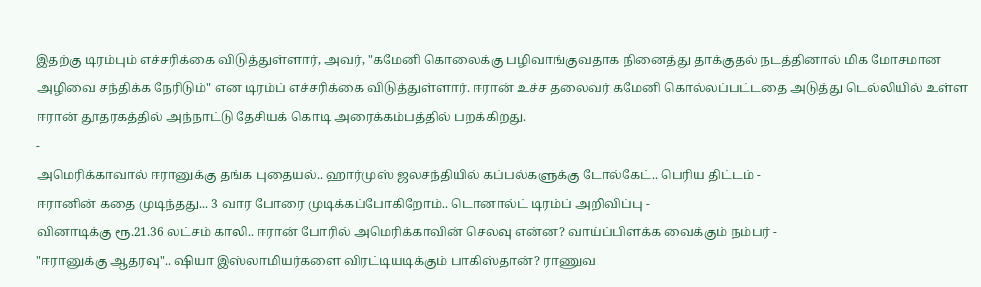இதற்கு டிரம்பும் எச்சரிக்கை விடுத்துள்ளார், அவர், "கமேனி கொலைக்கு பழிவாங்குவதாக நினைத்து தாக்குதல் நடத்தினால் மிக மோசமான அழிவை சந்திக்க நேரிடும்" என டிரம்ப் எச்சரிக்கை விடுத்துள்ளார். ஈரான் உச்ச தலைவர் கமேனி கொல்லப்பட்டதை அடுத்து டெல்லியில் உள்ள ஈரான் தூதரகத்தில் அந்நாட்டு தேசியக் கொடி அரைக்கம்பத்தில் பறக்கிறது.
-
அமெரிக்காவால் ஈரானுக்கு தங்க புதையல்.. ஹார்முஸ் ஜலசந்தியில் கப்பல்களுக்கு டோல்கேட்.. பெரிய திட்டம் -
ஈரானின் கதை முடிந்தது... 3 வார போரை முடிக்கப்போகிறோம்.. டொனால்ட் டிரம்ப் அறிவிப்பு -
வினாடிக்கு ரூ.21.36 லட்சம் காலி.. ஈரான் போரில் அமெரிக்காவின் செலவு என்ன? வாய்ப்பிளக்க வைக்கும் நம்பர் -
"ஈரானுக்கு ஆதரவு".. ஷியா இஸ்லாமியர்களை விரட்டியடிக்கும் பாகிஸ்தான்? ராணுவ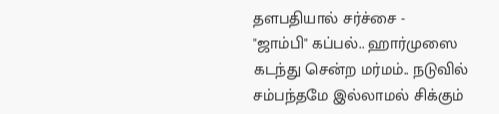தளபதியால் சர்ச்சை -
"ஜாம்பி" கப்பல்.. ஹார்முஸை கடந்து சென்ற மர்மம்.. நடுவில் சம்பந்தமே இல்லாமல் சிக்கும்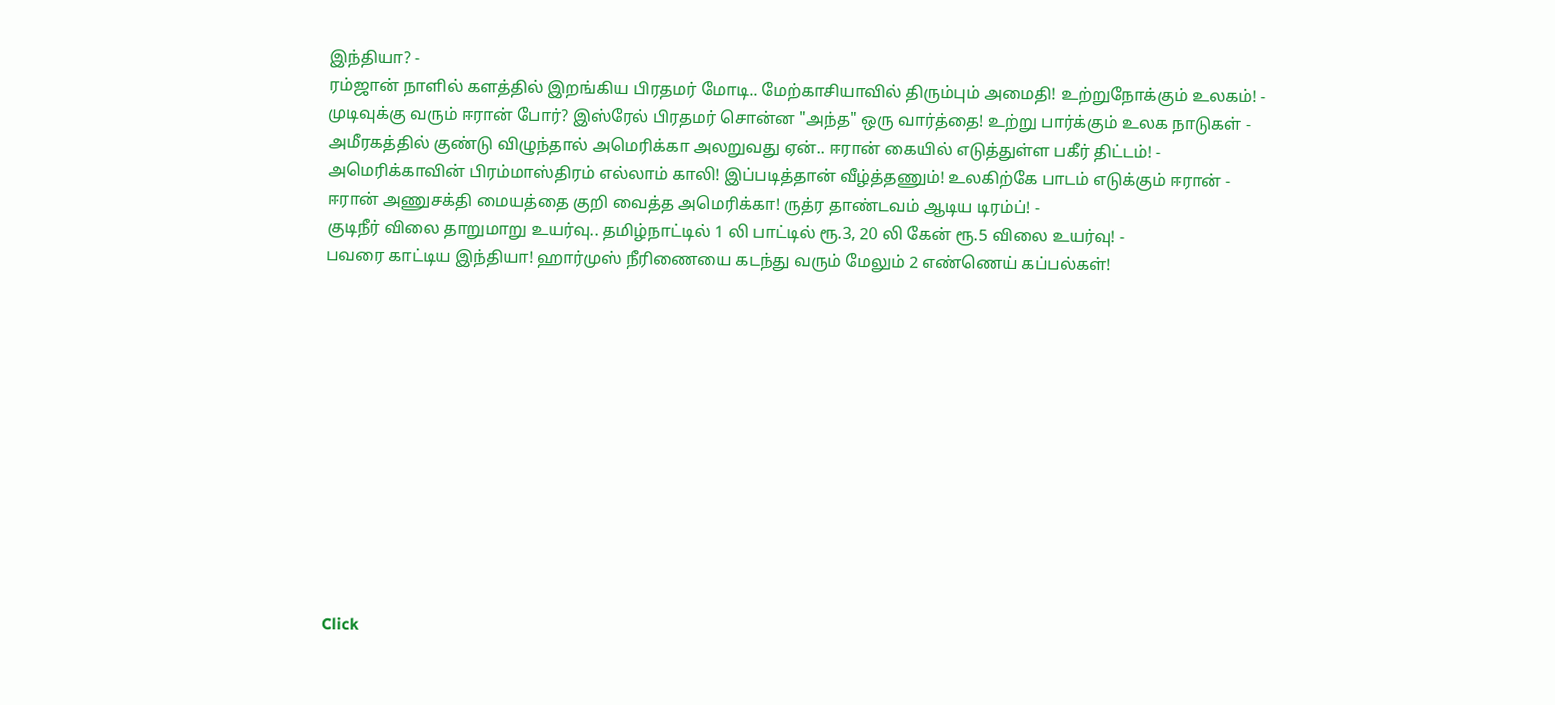இந்தியா? -
ரம்ஜான் நாளில் களத்தில் இறங்கிய பிரதமர் மோடி.. மேற்காசியாவில் திரும்பும் அமைதி! உற்றுநோக்கும் உலகம்! -
முடிவுக்கு வரும் ஈரான் போர்? இஸ்ரேல் பிரதமர் சொன்ன "அந்த" ஒரு வார்த்தை! உற்று பார்க்கும் உலக நாடுகள் -
அமீரகத்தில் குண்டு விழுந்தால் அமெரிக்கா அலறுவது ஏன்.. ஈரான் கையில் எடுத்துள்ள பகீர் திட்டம்! -
அமெரிக்காவின் பிரம்மாஸ்திரம் எல்லாம் காலி! இப்படித்தான் வீழ்த்தணும்! உலகிற்கே பாடம் எடுக்கும் ஈரான் -
ஈரான் அணுசக்தி மையத்தை குறி வைத்த அமெரிக்கா! ருத்ர தாண்டவம் ஆடிய டிரம்ப்! -
குடிநீர் விலை தாறுமாறு உயர்வு.. தமிழ்நாட்டில் 1 லி பாட்டில் ரூ.3, 20 லி கேன் ரூ.5 விலை உயர்வு! -
பவரை காட்டிய இந்தியா! ஹார்முஸ் நீரிணையை கடந்து வரும் மேலும் 2 எண்ணெய் கப்பல்கள்!












Click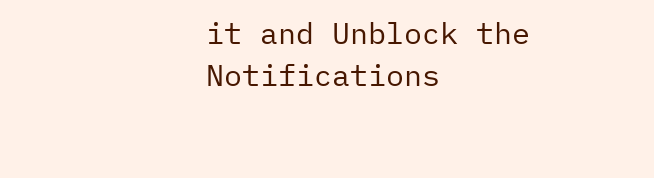it and Unblock the Notifications